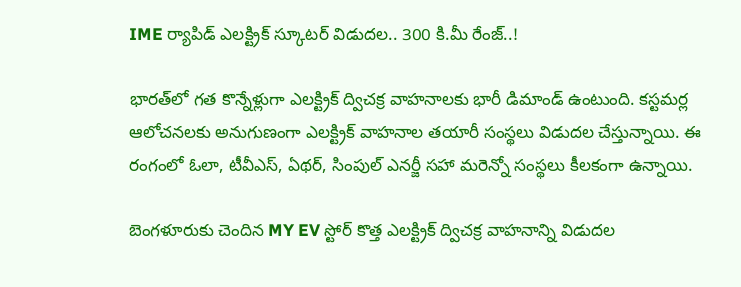IME ర్యాపిడ్‌ ఎలక్ట్రిక్‌ స్కూటర్‌ విడుదల.. 300 కి.మీ రేంజ్‌..!

భారత్‌లో గత కొన్నేళ్లుగా ఎలక్ట్రిక్‌ ద్విచక్ర వాహనాలకు భారీ డిమాండ్‌ ఉంటుంది. కస్టమర్ల ఆలోచనలకు అనుగుణంగా ఎలక్ట్రిక్‌ వాహనాల తయారీ సంస్థలు విడుదల చేస్తున్నాయి. ఈ రంగంలో ఓలా, టీవీఎస్‌, ఏథర్‌, సింపుల్‌ ఎనర్జీ సహా మరెన్నో సంస్థలు కీలకంగా ఉన్నాయి.

బెంగళూరుకు చెందిన MY EV స్టోర్‌ కొత్త ఎలక్ట్రిక్‌ ద్విచక్ర వాహనాన్ని విడుదల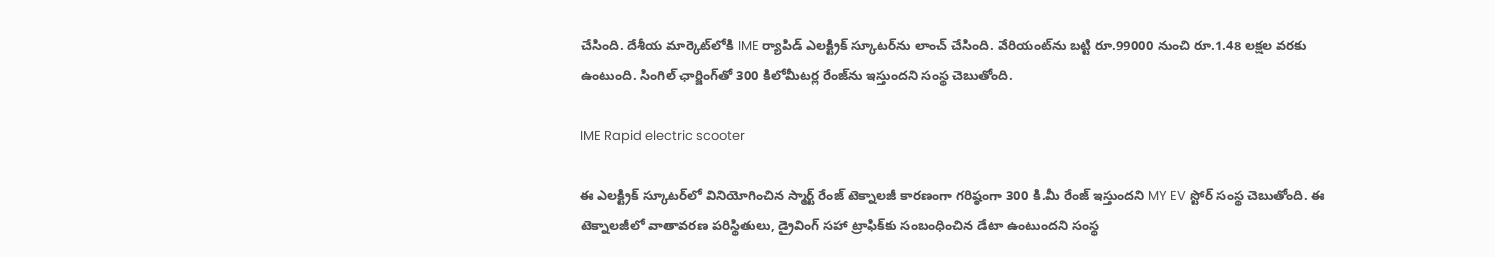చేసింది. దేశీయ మార్కెట్‌లోకి IME ర్యాపిడ్‌ ఎలక్ట్రిక్‌ స్కూటర్‌ను లాంచ్‌ చేసింది. వేరియంట్‌ను బట్టి రూ.99000 నుంచి రూ.1.48 లక్షల వరకు ఉంటుంది. సింగిల్ ఛార్జింగ్‌తో 300 కిలోమీటర్ల రేంజ్‌ను ఇస్తుందని సంస్థ చెబుతోంది.

IME Rapid electric scooter

ఈ ఎలక్ట్రిక్‌ స్కూటర్‌లో వినియోగించిన స్మార్ట్‌ రేంజ్‌ టెక్నాలజీ కారణంగా గరిష్ఠంగా 300 కి.మీ రేంజ్ ఇస్తుందని MY EV స్టోర్‌ సంస్థ చెబుతోంది. ఈ టెక్నాలజీలో వాతావరణ పరిస్థితులు, డ్రైవింగ్‌ సహా ట్రాఫిక్‌కు సంబంధించిన డేటా ఉంటుందని సంస్థ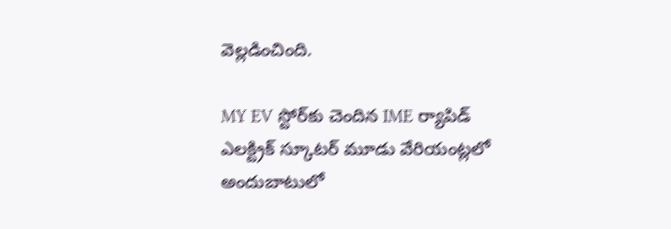వెల్లడించింది.

MY EV స్టోర్‌కు చెందిన IME ర్యాపిడ్‌ ఎలక్ట్రిక్‌ స్కూటర్‌ మూడు వేరియంట్లలో అందుబాటులో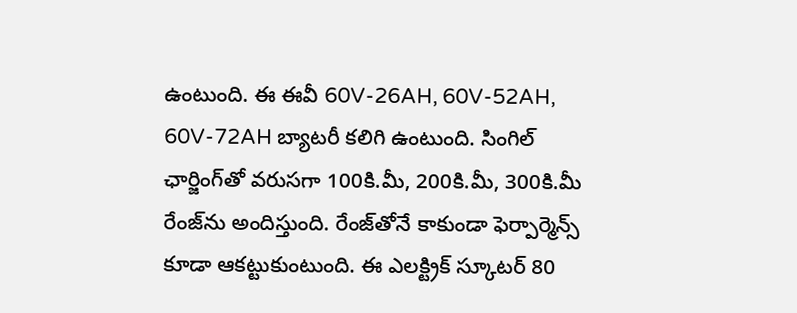ఉంటుంది. ఈ ఈవీ 60V-26AH, 60V-52AH, 60V-72AH బ్యాటరీ కలిగి ఉంటుంది. సింగిల్‌ ఛార్జింగ్‌తో వరుసగా 100కి.మీ, 200కి.మీ, 300కి.మీ రేంజ్‌ను అందిస్తుంది. రేంజ్‌తోనే కాకుండా ఫెర్పార్మెన్స్‌ కూడా ఆకట్టుకుంటుంది. ఈ ఎలక్ట్రిక్‌ స్కూటర్‌ 80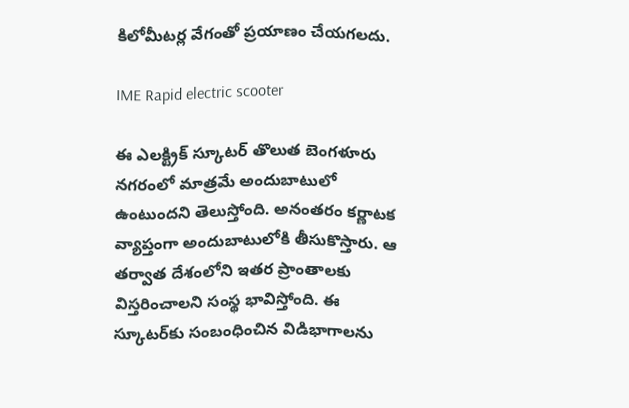కిలోమీటర్ల వేగంతో ప్రయాణం చేయగలదు.

IME Rapid electric scooter

ఈ ఎలక్ట్రిక్‌ స్కూటర్ తొలుత బెంగళూరు నగరంలో మాత్రమే అందుబాటులో ఉంటుందని తెలుస్తోంది. అనంతరం కర్ణాటక వ్యాప్తంగా అందుబాటులోకి తీసుకొస్తారు. ఆ తర్వాత దేశంలోని ఇతర ప్రాంతాలకు విస్తరించాలని సంస్థ భావిస్తోంది. ఈ స్కూటర్‌కు సంబంధించిన విడిభాగాలను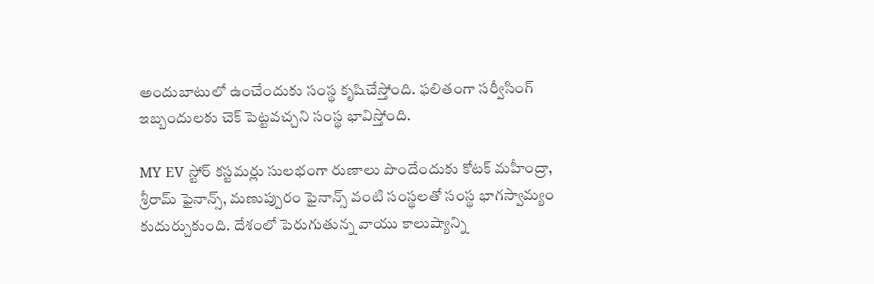అందుబాటులో ఉంచేందుకు సంస్థ కృషిచేస్తోంది. ఫలితంగా సర్వీసింగ్‌ ఇబ్బందులకు చెక్ పెట్టవచ్చని సంస్థ భావిస్తోంది.

MY EV స్టోర్‌ కస్టమర్లు సులభంగా రుణాలు పొందేందుకు కోటక్‌ మహీంద్రా, శ్రీరామ్‌ ఫైనాన్స్‌, మణుప్పురం ఫైనాన్స్ వంటి సంస్థలతో సంస్థ భాగస్వామ్యం కుదుర్చుకుంది. దేశంలో పెరుగుతున్న వాయు కాలుష్యాన్ని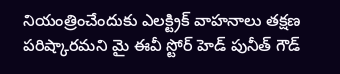నియంత్రించేందుకు ఎలక్ట్రిక్‌ వాహనాలు తక్షణ పరిష్కారమని మై ఈవీ స్టోర్‌ హెడ్ పునీత్‌ గౌడ్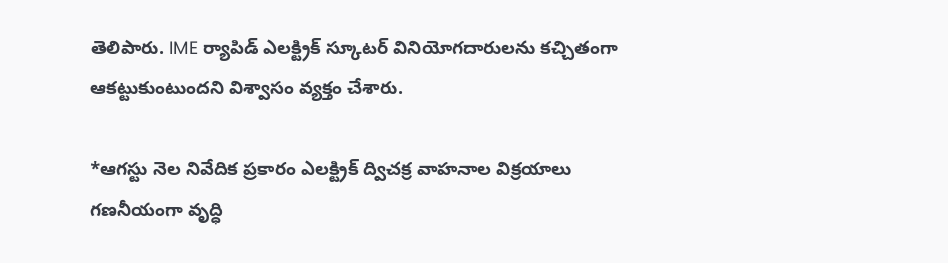తెలిపారు. IME ర్యాపిడ్‌ ఎలక్ట్రిక్‌ స్కూటర్‌ వినియోగదారులను కచ్చితంగా ఆకట్టుకుంటుందని విశ్వాసం వ్యక్తం చేశారు.

*ఆగస్టు నెల నివేదిక ప్రకారం ఎలక్ట్రిక్‌ ద్విచక్ర వాహనాల విక్రయాలు గణనీయంగా వృద్ధి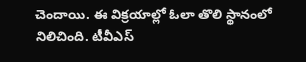చెందాయి. ఈ విక్రయాల్లో ఓలా తొలి స్థానంలో నిలిచింది. టీవీఎస్‌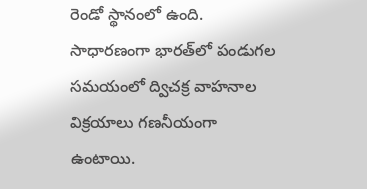రెండో స్థానంలో ఉంది. సాధారణంగా భారత్‌లో పండుగల సమయంలో ద్విచక్ర వాహనాల విక్రయాలు గణనీయంగా ఉంటాయి.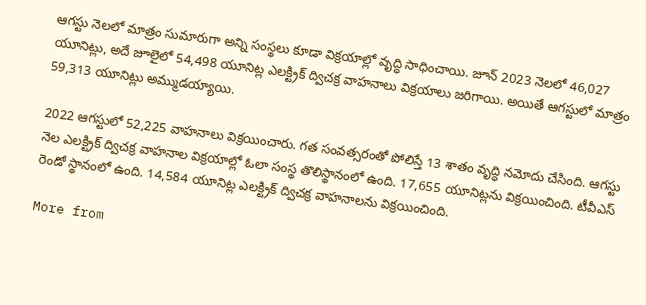ఆగస్టు నెలలో మాత్రం సుమారుగా అన్ని సంస్థలు కూడా విక్రయాల్లో వృద్ధి సాధించాయి. జూన్‌ 2023 నెలలో 46,027 యూనిట్లు, అదే జూలైలో 54,498 యూనిట్ల ఎలక్ట్రిక్‌ ద్విచక్ర వాహనాలు విక్రయాలు జరిగాయి. అయితే ఆగస్టులో మాత్రం 59,313 యూనిట్లు అమ్ముడయ్యాయి.

2022 ఆగస్టులో 52,225 వాహనాలు విక్రయించారు. గత సంవత్సరంతో పోలిస్తే 13 శాతం వృద్ధి నమోదు చేసింది. ఆగస్టు నెల ఎలక్ట్రిక్‌ ద్విచక్ర వాహనాల విక్రయాల్లో ఓలా సంస్థ తొలిస్థానంలో ఉంది. 17,655 యూనిట్లను విక్రయించింది. టీవీఎస్‌ రెండో స్థానంలో ఉంది. 14,584 యూనిట్ల ఎలక్ట్రిక్‌ ద్విచక్ర వాహనాలను విక్రయించింది.

More from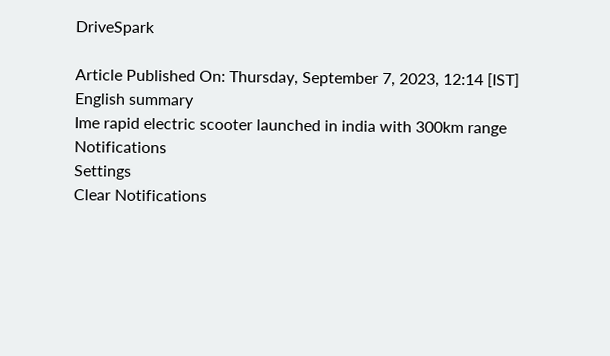DriveSpark

Article Published On: Thursday, September 7, 2023, 12:14 [IST]
English summary
Ime rapid electric scooter launched in india with 300km range
Notifications
Settings
Clear Notifications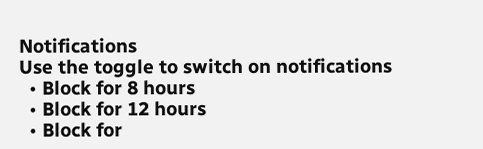Notifications
Use the toggle to switch on notifications
  • Block for 8 hours
  • Block for 12 hours
  • Block for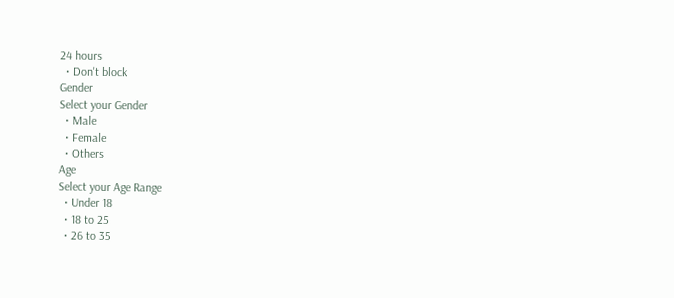24 hours
  • Don't block
Gender
Select your Gender
  • Male
  • Female
  • Others
Age
Select your Age Range
  • Under 18
  • 18 to 25
  • 26 to 35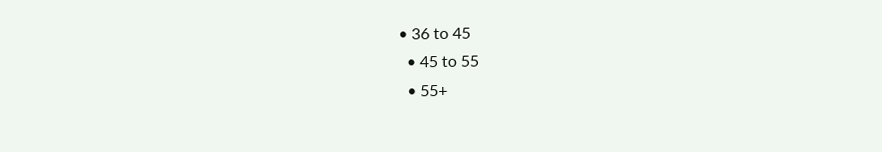• 36 to 45
  • 45 to 55
  • 55+